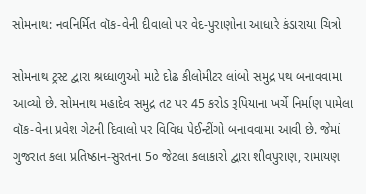સોમનાથ: નવનિર્મિત વૉક-વેની દીવાલો પર વેદ-પુરાણોના આધારે કંડારાયા ચિત્રો

સોમનાથ ટ્રસ્ટ દ્વારા શ્રધ્ધાળુઓ માટે દોઢ કીલોમીટર લાંબો સમુદ્ર પથ બનાવવામા આવ્યો છે. સોમનાથ મહાદેવ સમુદ્ર તટ પર 45 કરોડ રૂપિયાના ખર્ચે નિર્માણ પામેલા વૉક-વેના પ્રવેશ ગેટની દિવાલો પર વિવિધ પેઈન્ટીંગો બનાવવામા આવી છે. જેમાં ગુજરાત કલા પ્રતિષ્ઠાન-સુરતના 5૦ જેટલા કલાકારો દ્વારા શીવપુરાણ, રામાયણ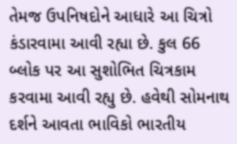તેમજ ઉપનિષદોને આધારે આ ચિત્રો કંડારવામા આવી રહ્યા છે. કુલ 66 બ્લોક પર આ સુશોભિત ચિત્રકામ કરવામા આવી રહ્યુ છે. હવેથી સોમનાથ દર્શને આવતા ભાવિકો ભારતીય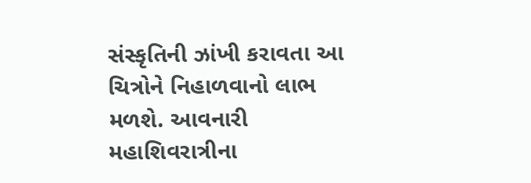સંસ્કૃતિની ઝાંખી કરાવતા આ ચિત્રોને નિહાળવાનો લાભ મળશે. આવનારી મહાશિવરાત્રીના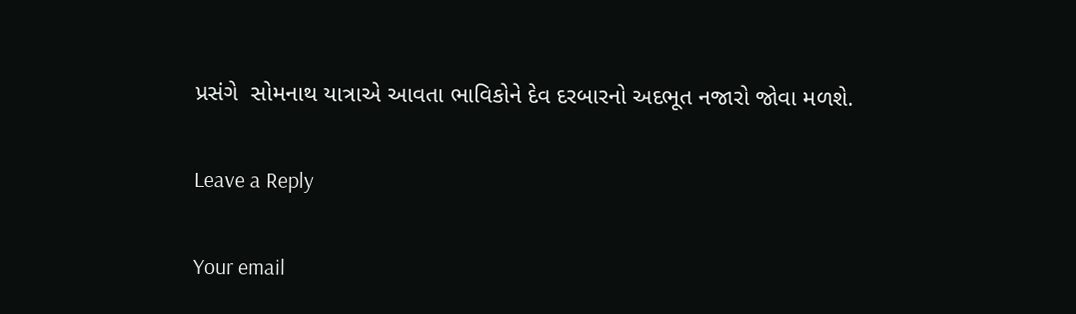પ્રસંગે  સોમનાથ યાત્રાએ આવતા ભાવિકોને દેવ દરબારનો અદભૂત નજારો જોવા મળશે.

Leave a Reply

Your email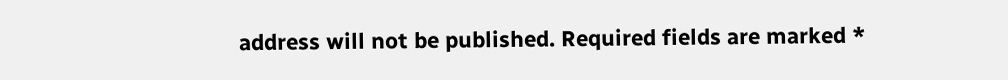address will not be published. Required fields are marked *